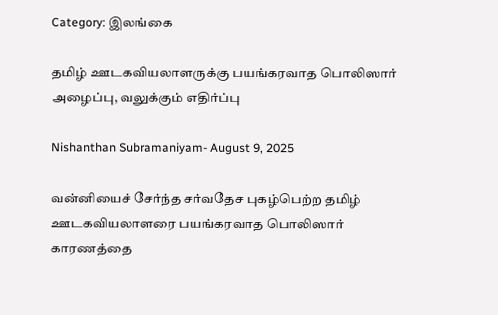Category: இலங்கை

தமிழ் ஊடகவியலாளருக்கு பயங்கரவாத பொலிஸார் அழைப்பு, வலுக்கும் எதிர்ப்பு

Nishanthan Subramaniyam- August 9, 2025

வன்னியைச் சேர்ந்த சர்வதேச புகழ்பெற்ற தமிழ் ஊடகவியலாளரை பயங்கரவாத பொலிஸார் காரணத்தை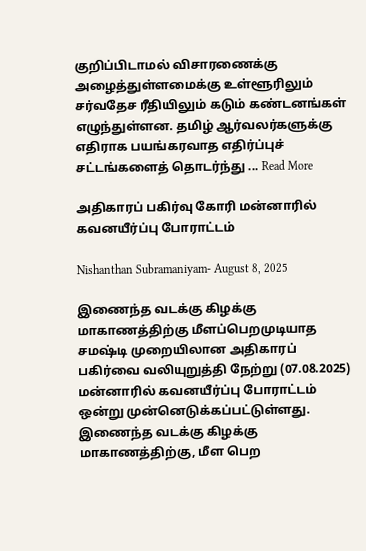குறிப்பிடாமல் விசாரணைக்கு அழைத்துள்ளமைக்கு உள்ளூரிலும் சர்வதேச ரீதியிலும் கடும் கண்டனங்கள் எழுந்துள்ளன. தமிழ் ஆர்வலர்களுக்கு எதிராக பயங்கரவாத எதிர்ப்புச் சட்டங்களைத் தொடர்ந்து ... Read More

அதிகாரப் பகிர்வு கோரி மன்னாரில் கவனயீர்ப்பு போராட்டம்

Nishanthan Subramaniyam- August 8, 2025

இணைந்த வடக்கு கிழக்கு மாகாணத்திற்கு மீளப்பெறமுடியாத சமஷ்டி முறையிலான அதிகாரப் பகிர்வை வலியுறுத்தி நேற்று (07.08.2025) மன்னாரில் கவனயீர்ப்பு போராட்டம் ஒன்று முன்னெடுக்கப்பட்டுள்ளது. இணைந்த வடக்கு கிழக்கு மாகாணத்திற்கு, மீள பெற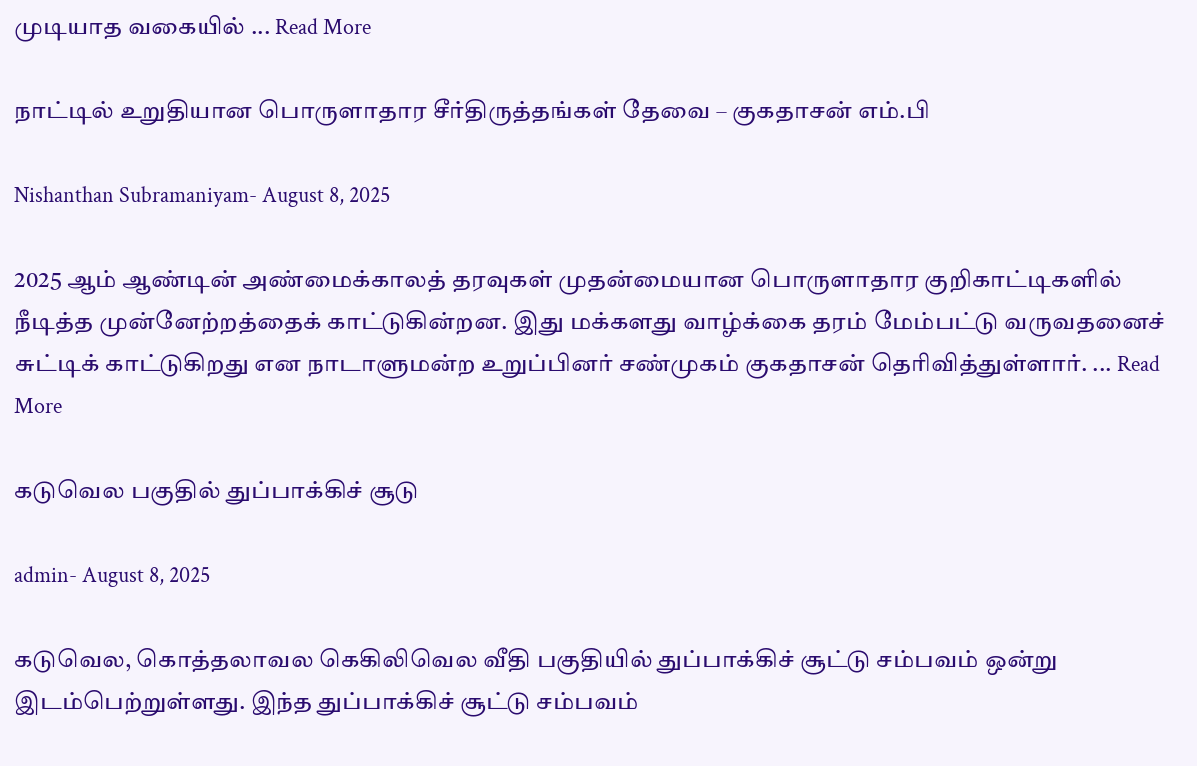முடியாத வகையில் ... Read More

நாட்டில் உறுதியான பொருளாதார சீர்திருத்தங்கள் தேவை – குகதாசன் எம்.பி

Nishanthan Subramaniyam- August 8, 2025

2025 ஆம் ஆண்டின் அண்மைக்காலத் தரவுகள் முதன்மையான பொருளாதார குறிகாட்டிகளில் நீடித்த முன்னேற்றத்தைக் காட்டுகின்றன. இது மக்களது வாழ்க்கை தரம் மேம்பட்டு வருவதனைச் சுட்டிக் காட்டுகிறது என நாடாளுமன்ற உறுப்பினர் சண்முகம் குகதாசன் தெரிவித்துள்ளார். ... Read More

கடுவெல பகுதில் துப்பாக்கிச் சூடு

admin- August 8, 2025

கடுவெல, கொத்தலாவல கெகிலிவெல வீதி பகுதியில் துப்பாக்கிச் சூட்டு சம்பவம் ஒன்று இடம்பெற்றுள்ளது. இந்த துப்பாக்கிச் சூட்டு சம்பவம்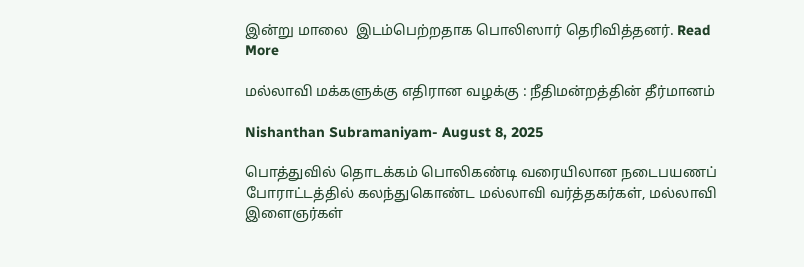இன்று மாலை  இடம்பெற்றதாக பொலிஸார் தெரிவித்தனர். Read More

மல்லாவி மக்களுக்கு எதிரான வழக்கு : நீதிமன்றத்தின் தீர்மானம்

Nishanthan Subramaniyam- August 8, 2025

பொத்துவில் தொடக்கம் பொலிகண்டி வரையிலான நடைபயணப் போராட்டத்தில் கலந்துகொண்ட மல்லாவி வர்த்தகர்கள், மல்லாவி இளைஞர்கள்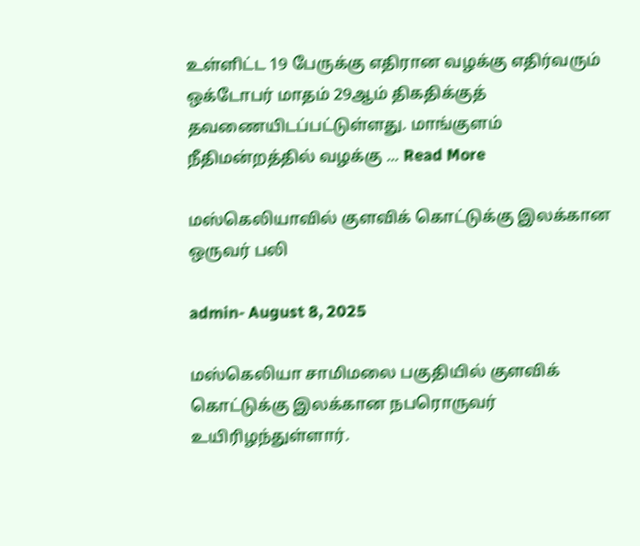உள்ளிட்ட 19 பேருக்கு எதிரான வழக்கு எதிர்வரும் ஒக்டோபர் மாதம் 29ஆம் திகதிக்குத் தவணையிடப்பட்டுள்ளது. மாங்குளம் நீதிமன்றத்தில் வழக்கு ... Read More

மஸ்கெலியாவில் குளவிக் கொட்டுக்கு இலக்கான ஒருவர் பலி

admin- August 8, 2025

மஸ்கெலியா சாமிமலை பகுதியில் குளவிக் கொட்டுக்கு இலக்கான நபரொருவர் உயிரிழந்துள்ளார்.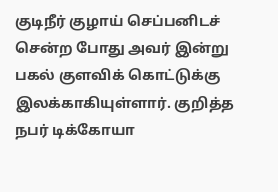குடிநீர் குழாய் செப்பனிடச் சென்ற போது அவர் இன்று பகல் குளவிக் கொட்டுக்கு இலக்காகியுள்ளார். குறித்த நபர் டிக்கோயா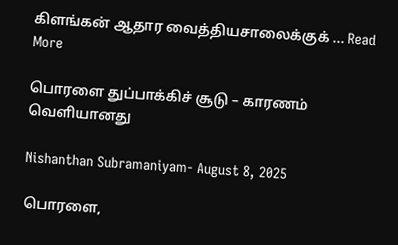கிளங்கன் ஆதார வைத்தியசாலைக்குக் ... Read More

பொரளை துப்பாக்கிச் சூடு – காரணம் வௌியானது

Nishanthan Subramaniyam- August 8, 2025

பொரளை,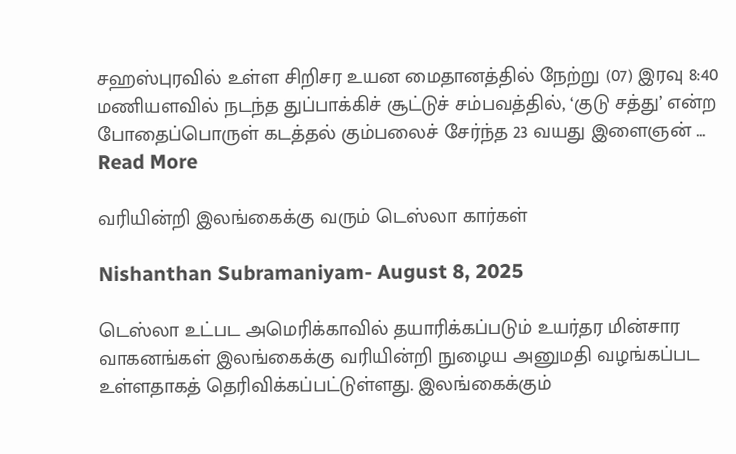சஹஸ்புரவில் உள்ள சிறிசர உயன மைதானத்தில் நேற்று (07) இரவு 8:40 மணியளவில் நடந்த துப்பாக்கிச் சூட்டுச் சம்பவத்தில், ‘குடு சத்து’ என்ற போதைப்பொருள் கடத்தல் கும்பலைச் சேர்ந்த 23 வயது இளைஞன் ... Read More

வரியின்றி இலங்கைக்கு வரும் டெஸ்லா கார்கள்

Nishanthan Subramaniyam- August 8, 2025

டெஸ்லா உட்பட அமெரிக்காவில் தயாரிக்கப்படும் உயர்தர மின்சார வாகனங்கள் இலங்கைக்கு வரியின்றி நுழைய அனுமதி வழங்கப்பட உள்ளதாகத் தெரிவிக்கப்பட்டுள்ளது. இலங்கைக்கும்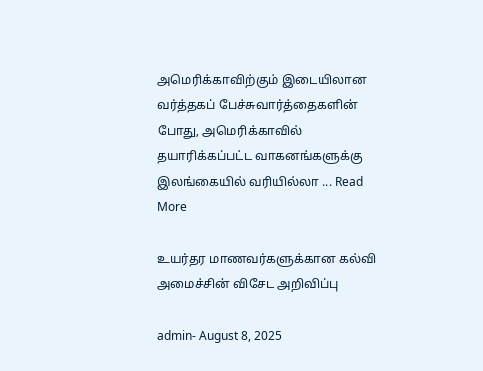அமெரிக்காவிற்கும் இடையிலான வர்த்தகப் பேச்சுவார்த்தைகளின் போது, அமெரிக்காவில் தயாரிக்கப்பட்ட வாகனங்களுக்கு இலங்கையில் வரியில்லா ... Read More

உயர்தர மாணவர்களுக்கான கல்வி அமைச்சின் விசேட அறிவிப்பு

admin- August 8, 2025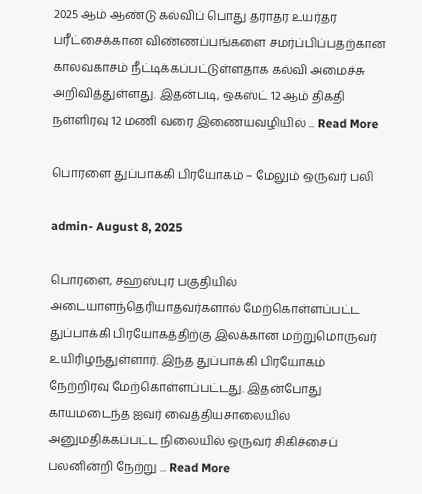2025 ஆம் ஆண்டு கல்விப் பொது தராதர உயர்தர பரீட்சைக்கான விண்ணப்பங்களை சமர்ப்பிப்பதற்கான காலவகாசம் நீட்டிக்கப்பட்டுள்ளதாக கல்வி அமைச்சு அறிவித்துள்ளது. இதன்படி, ஒகஸ்ட் 12 ஆம் திகதி நள்ளிரவு 12 மணி வரை இணையவழியில் ... Read More

பொரளை துப்பாக்கி பிரயோகம் – மேலும் ஒருவர் பலி

admin- August 8, 2025

பொரளை, சஹஸ்புர பகுதியில் அடையாளந்தெரியாதவர்களால் மேற்கொள்ளப்பட்ட துப்பாக்கி பிரயோகத்திற்கு இலக்கான மற்றுமொருவர் உயிரிழந்துள்ளார். இந்த துப்பாக்கி பிரயோகம் நேற்றிரவு மேற்கொள்ளப்பட்டது. இதன்போது காயமடைந்த ஐவர் வைத்தியசாலையில் அனுமதிக்கப்பட்ட நிலையில் ஒருவர் சிகிச்சைப் பலனின்றி நேற்று ... Read More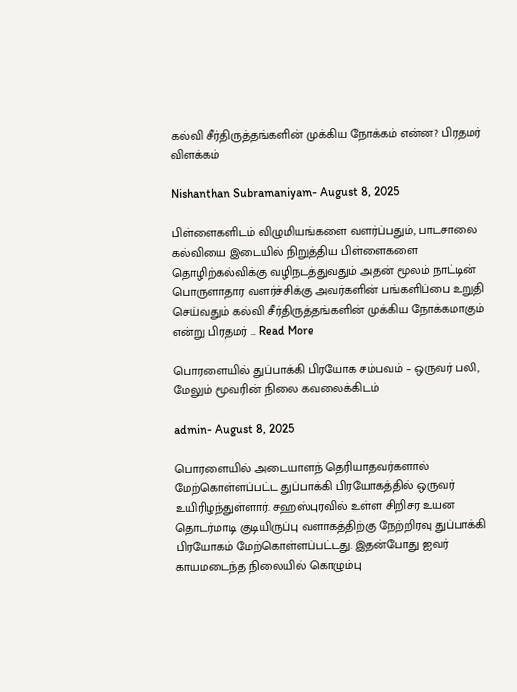கல்வி சீர்திருத்தங்களின் முக்கிய நோக்கம் என்ன? பிரதமர் விளக்கம்

Nishanthan Subramaniyam- August 8, 2025

பிள்ளைகளிடம் விழுமியங்களை வளர்ப்பதும், பாடசாலை கல்வியை இடையில் நிறுத்திய பிள்ளைகளை தொழிற்கல்விக்கு வழிநடத்துவதும் அதன் மூலம் நாட்டின் பொருளாதார வளர்ச்சிக்கு அவர்களின் பங்களிப்பை உறுதி செய்வதும் கல்வி சீர்திருத்தங்களின் முக்கிய நோக்கமாகும் என்று பிரதமர் ... Read More

பொரளையில் துப்பாக்கி பிரயோக சம்பவம் – ஒருவர் பலி, மேலும் மூவரின் நிலை கவலைக்கிடம்

admin- August 8, 2025

பொரளையில் அடையாளந் தெரியாதவர்களால் மேற்கொள்ளப்பட்ட துப்பாக்கி பிரயோகத்தில் ஒருவர் உயிரிழந்துள்ளார். சஹஸ்புரவில் உள்ள சிறிசர உயன தொடர்மாடி குடியிருப்பு வளாகத்திற்கு நேற்றிரவு துப்பாக்கி பிரயோகம் மேற்கொள்ளப்பட்டது. இதன்போது ஐவர் காயமடைந்த நிலையில் கொழும்பு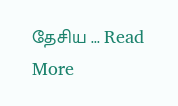தேசிய ... Read More